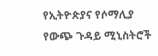የኢትዮጵያና የሶማሊያ የውጭ ጉዳይ ሚኒስትሮች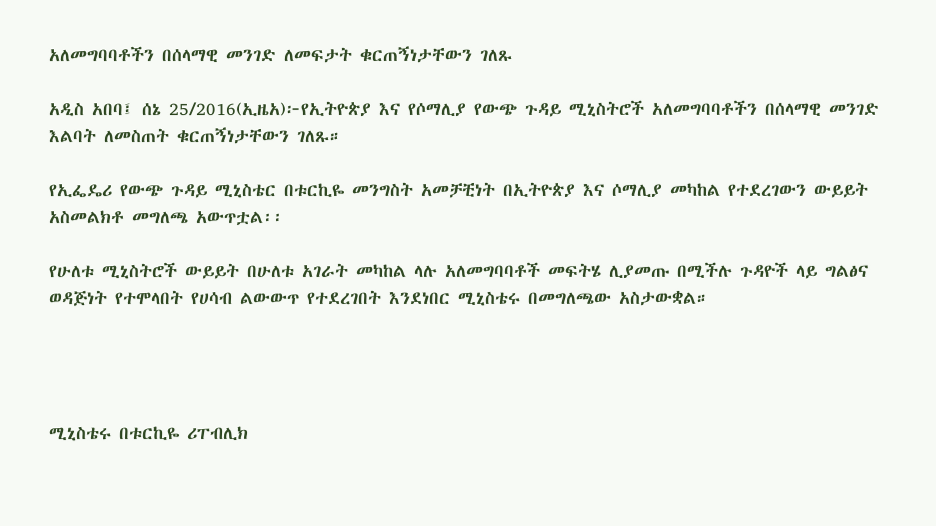አለመግባባቶችን በሰላማዊ መንገድ ለመፍታት ቁርጠኝነታቸውን ገለጹ

አዲስ አበባ፤ ሰኔ 25/2016(ኢዜአ)፦የኢትዮጵያ እና የሶማሊያ የውጭ ጉዳይ ሚኒስትሮች አለመግባባቶችን በሰላማዊ መንገድ እልባት ለመስጠት ቁርጠኝነታቸውን ገለጹ።

የኢፌዴሪ የውጭ ጉዳይ ሚኒስቴር በቱርኪዬ መንግስት አመቻቺነት በኢትዮጵያ እና ሶማሊያ መካከል የተደረገውን ውይይት አስመልክቶ መግለጫ አውጥቷል፡፡

የሁለቱ ሚኒስትሮች ውይይት በሁለቱ አገራት መካከል ላሉ አለመግባባቶች መፍትሄ ሊያመጡ በሚችሉ ጉዳዮች ላይ ግልፅና ወዳጅነት የተሞላበት የሀሳብ ልውውጥ የተደረገበት እንደነበር ሚኒስቴሩ በመግለጫው አስታውቋል።




ሚኒስቴሩ በቱርኪዬ ሪፐብሊክ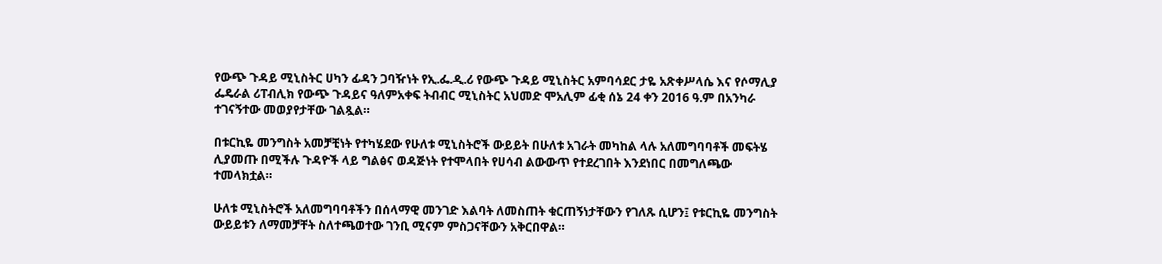የውጭ ጉዳይ ሚኒስትር ሀካን ፊዳን ጋባዥነት የኢ.ፌ.ዲ.ሪ የውጭ ጉዳይ ሚኒስትር አምባሳደር ታዬ አጽቀሥላሴ እና የሶማሊያ ፌዴራል ሪፐብሊክ የውጭ ጉዳይና ዓለምአቀፍ ትብብር ሚኒስትር አህመድ ሞአሊም ፊቂ ሰኔ 24 ቀን 2016 ዓ.ም በአንካራ ተገናኝተው መወያየታቸው ገልጿል።

በቱርኪዬ መንግስት አመቻቺነት የተካሄደው የሁለቱ ሚኒስትሮች ውይይት በሁለቱ አገራት መካከል ላሉ አለመግባባቶች መፍትሄ ሊያመጡ በሚችሉ ጉዳዮች ላይ ግልፅና ወዳጅነት የተሞላበት የሀሳብ ልውውጥ የተደረገበት እንደነበር በመግለጫው ተመላክቷል።

ሁለቱ ሚኒስትሮች አለመግባባቶችን በሰላማዊ መንገድ እልባት ለመስጠት ቁርጠኝነታቸውን የገለጹ ሲሆን፤ የቱርኪዬ መንግስት ውይይቱን ለማመቻቸት ስለተጫወተው ገንቢ ሚናም ምስጋናቸውን አቅርበዋል።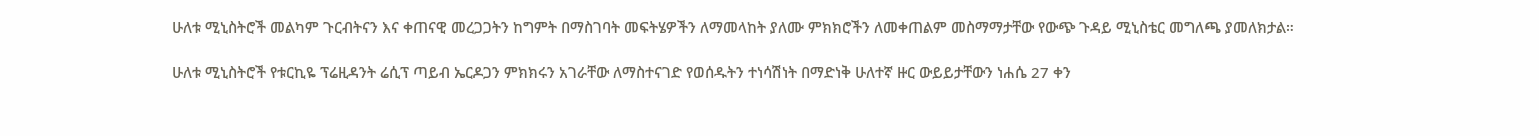ሁለቱ ሚኒስትሮች መልካም ጉርብትናን እና ቀጠናዊ መረጋጋትን ከግምት በማስገባት መፍትሄዎችን ለማመላከት ያለሙ ምክክሮችን ለመቀጠልም መስማማታቸው የውጭ ጉዳይ ሚኒስቴር መግለጫ ያመለክታል።

ሁለቱ ሚኒስትሮች የቱርኪዬ ፕሬዚዳንት ሬሲፕ ጣይብ ኤርዶጋን ምክክሩን አገራቸው ለማስተናገድ የወሰዱትን ተነሳሽነት በማድነቅ ሁለተኛ ዙር ውይይታቸውን ነሐሴ 27 ቀን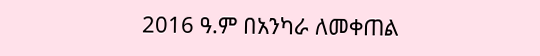2016 ዓ.ም በአንካራ ለመቀጠል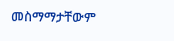መስማማታቸውም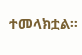ተመላክቷል።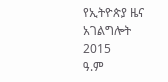የኢትዮጵያ ዜና አገልግሎት
2015
ዓ.ም